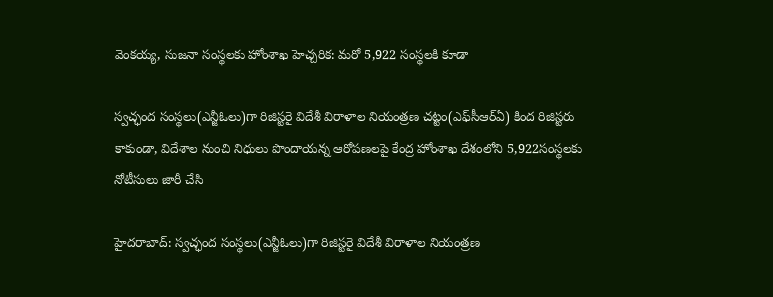వెంకయ్య, సుజనా సంస్థలకు హోంశాఖ హెచ్చరిక: మరో 5,922 సంస్థలకి కూడా

స్వచ్ఛంద సంస్థలు(ఎన్జీఓలు)గా రిజిస్టరై విదేశీ విరాళాల నియంత్రణ చట్టం(ఎఫ్‌సీఆర్ఏ) కింద రిజిస్టరు కాకుండా, విదేశాల నుంచి నిధులు పొందాయన్న ఆరోపణలపై కేంద్ర హోంశాఖ దేశంలోని 5,922సంస్థలకు నోటీసులు జారీ చేసి

హైదరాబాద్: స్వచ్ఛంద సంస్థలు(ఎన్జీఓలు)గా రిజిస్టరై విదేశీ విరాళాల నియంత్రణ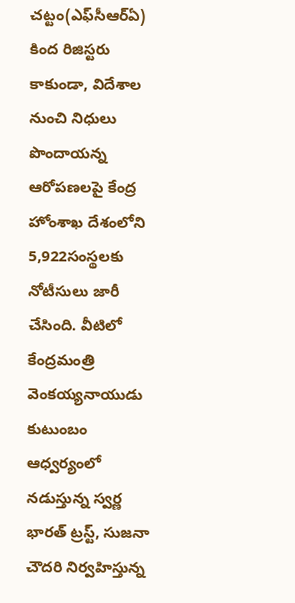చట్టం(ఎఫ్‌సీఆర్ఏ) కింద రిజిస్టరు కాకుండా, విదేశాల నుంచి నిధులు పొందాయన్న ఆరోపణలపై కేంద్ర హోంశాఖ దేశంలోని 5,922సంస్థలకు నోటీసులు జారీ చేసింది. వీటిలో కేంద్రమంత్రి వెంకయ్యనాయుడు కుటుంబం ఆధ్వర్యంలో నడుస్తున్న స్వర్ణ భారత్ ట్రస్ట్, సుజనా చౌదరి నిర్వహిస్తున్న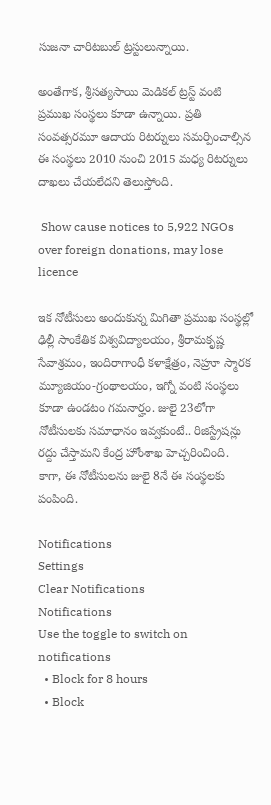సుజనా చారిటబుల్ ట్రస్టులున్నాయి.

అంతేగాక, శ్రీసత్యసాయి మెడికల్ ట్రస్ట్ వంటి ప్రముఖ సంస్థలు కూడా ఉన్నాయి. ప్రతి సంవత్సరమూ ఆదాయ రిటర్నులు సమర్పించాల్సిన ఈ సంస్థలు 2010 నుంచి 2015 మధ్య రిటర్నులు దాఖలు చేయలేదని తెలుస్తోంది.

 Show cause notices to 5,922 NGOs over foreign donations, may lose licence

ఇక నోటీసులు అందుకున్న మిగితా ప్రముఖ సంస్థల్లో ఢిల్లీ సాంకేతిక విశ్వవిద్యాలయం, శ్రీరామకృష్ణ సేవాశ్రమం, ఇందిరాగాంధీ కళాక్షేత్రం, నెహ్రూ స్మారక మ్యూజియం-గ్రంథాలయం, ఇగ్నో వంటి సంస్థలు కూడా ఉండటం గమనార్హం. జులై 23లోగా నోటీసులకు సమాధానం ఇవ్వకుంటే.. రిజిస్ట్రేషన్లు రద్దు చేస్తామని కేంద్ర హోంశాఖ హెచ్చరించింది. కాగా, ఈ నోటీసులను జులై 8నే ఈ సంస్థలకు పంపింది.

Notifications
Settings
Clear Notifications
Notifications
Use the toggle to switch on notifications
  • Block for 8 hours
  • Block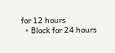for 12 hours
  • Block for 24 hours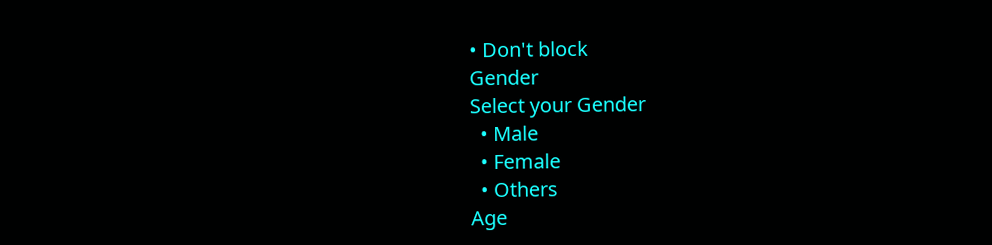• Don't block
Gender
Select your Gender
  • Male
  • Female
  • Others
Age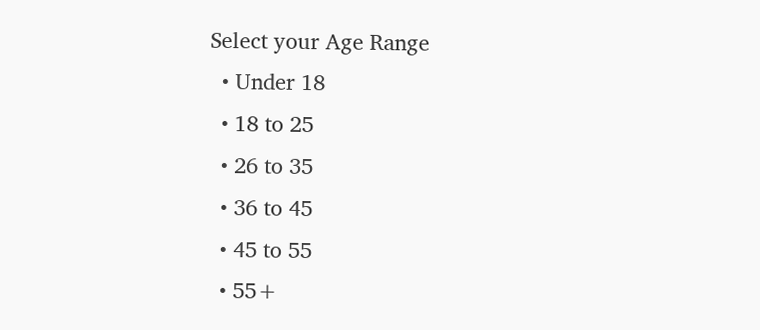Select your Age Range
  • Under 18
  • 18 to 25
  • 26 to 35
  • 36 to 45
  • 45 to 55
  • 55+